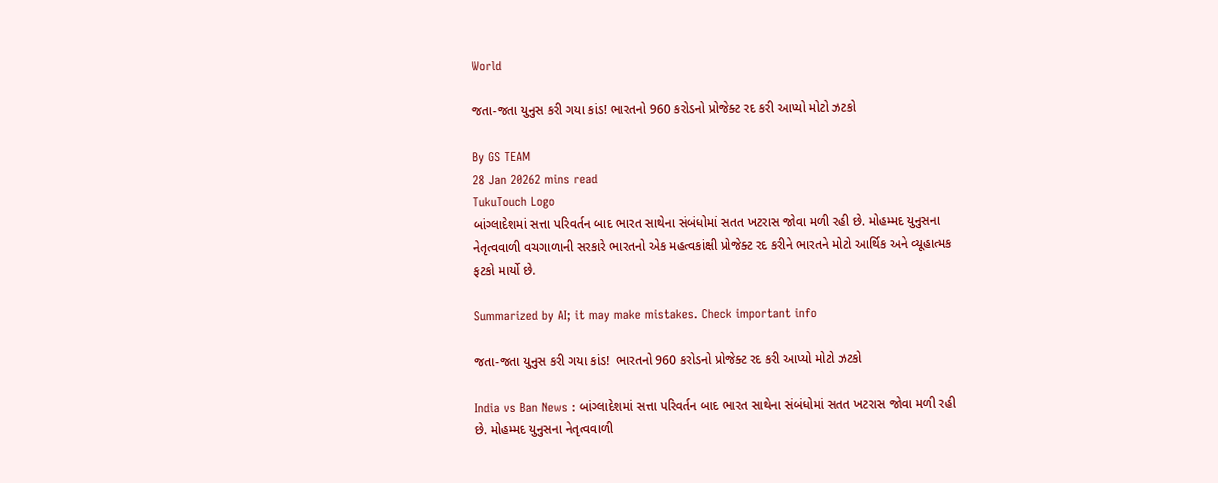World

જતા-જતા યુનુસ કરી ગયા કાંડ! ભારતનો 960 કરોડનો પ્રોજેક્ટ રદ કરી આપ્યો મોટો ઝટકો

By GS TEAM
28 Jan 20262 mins read
TukuTouch Logo
બાંગ્લાદેશમાં સત્તા પરિવર્તન બાદ ભારત સાથેના સંબંધોમાં સતત ખટરાસ જોવા મળી રહી છે. મોહમ્મદ યુનુસના નેતૃત્વવાળી વચગાળાની સરકારે ભારતનો એક મહત્વકાંક્ષી પ્રોજેક્ટ રદ કરીને ભારતને મોટો આર્થિક અને વ્યૂહાત્મક ફટકો માર્યો છે.

Summarized by AI; it may make mistakes. Check important info

જતા-જતા યુનુસ કરી ગયા કાંડ!  ભારતનો 960 કરોડનો પ્રોજેક્ટ રદ કરી આપ્યો મોટો ઝટકો

India vs Ban News : બાંગ્લાદેશમાં સત્તા પરિવર્તન બાદ ભારત સાથેના સંબંધોમાં સતત ખટરાસ જોવા મળી રહી છે. મોહમ્મદ યુનુસના નેતૃત્વવાળી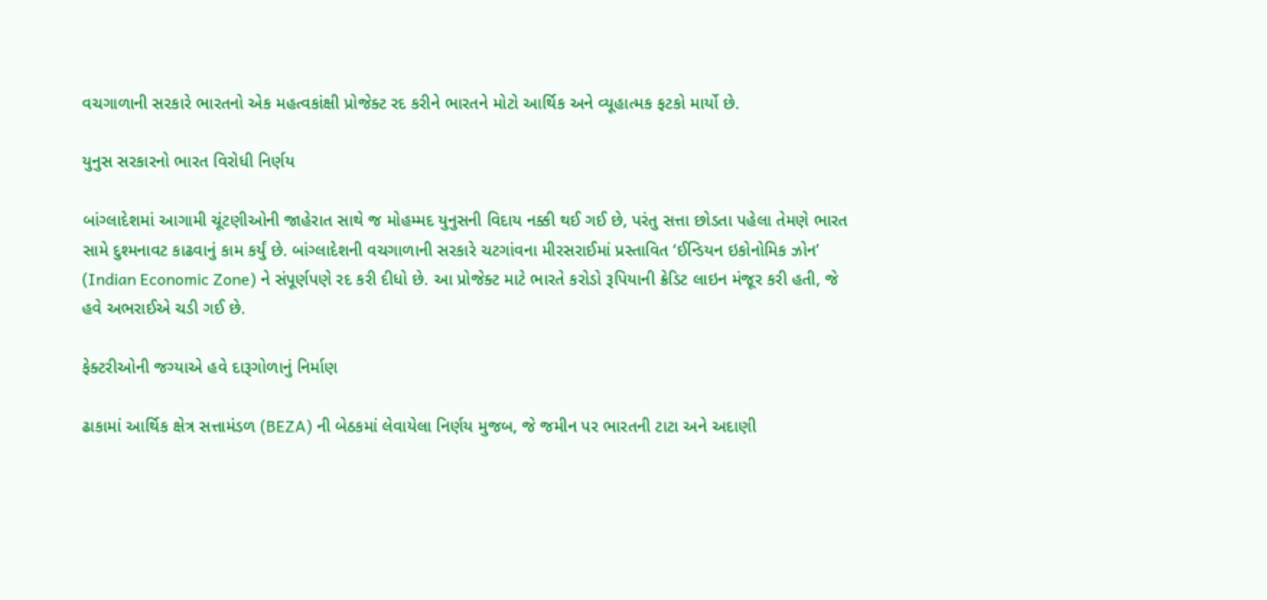વચગાળાની સરકારે ભારતનો એક મહત્વકાંક્ષી પ્રોજેક્ટ રદ કરીને ભારતને મોટો આર્થિક અને વ્યૂહાત્મક ફટકો માર્યો છે.

યુનુસ સરકારનો ભારત વિરોધી નિર્ણય

બાંગ્લાદેશમાં આગામી ચૂંટણીઓની જાહેરાત સાથે જ મોહમ્મદ યુનુસની વિદાય નક્કી થઈ ગઈ છે, પરંતુ સત્તા છોડતા પહેલા તેમણે ભારત સામે દુશ્મનાવટ કાઢવાનું કામ કર્યું છે. બાંગ્લાદેશની વચગાળાની સરકારે ચટગાંવના મીરસરાઈમાં પ્રસ્તાવિત ‘ઈન્ડિયન ઇકોનોમિક ઝોન’ (Indian Economic Zone) ને સંપૂર્ણપણે રદ કરી દીધો છે. આ પ્રોજેક્ટ માટે ભારતે કરોડો રૂપિયાની ક્રેડિટ લાઇન મંજૂર કરી હતી, જે હવે અભરાઈએ ચડી ગઈ છે.

ફેક્ટરીઓની જગ્યાએ હવે દારૂગોળાનું નિર્માણ

ઢાકામાં આર્થિક ક્ષેત્ર સત્તામંડળ (BEZA) ની બેઠકમાં લેવાયેલા નિર્ણય મુજબ, જે જમીન પર ભારતની ટાટા અને અદાણી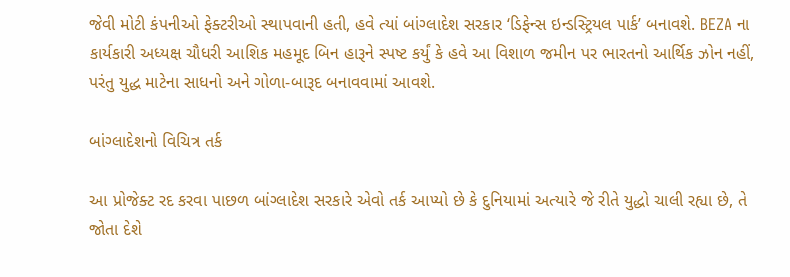જેવી મોટી કંપનીઓ ફેક્ટરીઓ સ્થાપવાની હતી, હવે ત્યાં બાંગ્લાદેશ સરકાર ‘ડિફેન્સ ઇન્ડસ્ટ્રિયલ પાર્ક’ બનાવશે. BEZA ના કાર્યકારી અધ્યક્ષ ચૌધરી આશિક મહમૂદ બિન હારૂને સ્પષ્ટ કર્યું કે હવે આ વિશાળ જમીન પર ભારતનો આર્થિક ઝોન નહીં, પરંતુ યુદ્ધ માટેના સાધનો અને ગોળા-બારૂદ બનાવવામાં આવશે.

બાંગ્લાદેશનો વિચિત્ર તર્ક

આ પ્રોજેક્ટ રદ કરવા પાછળ બાંગ્લાદેશ સરકારે એવો તર્ક આપ્યો છે કે દુનિયામાં અત્યારે જે રીતે યુદ્ધો ચાલી રહ્યા છે, તે જોતા દેશે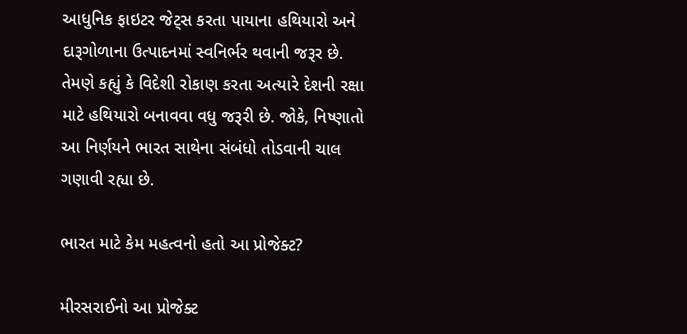આધુનિક ફાઇટર જેટ્સ કરતા પાયાના હથિયારો અને દારૂગોળાના ઉત્પાદનમાં સ્વનિર્ભર થવાની જરૂર છે. તેમણે કહ્યું કે વિદેશી રોકાણ કરતા અત્યારે દેશની રક્ષા માટે હથિયારો બનાવવા વધુ જરૂરી છે. જોકે, નિષ્ણાતો આ નિર્ણયને ભારત સાથેના સંબંધો તોડવાની ચાલ ગણાવી રહ્યા છે.

ભારત માટે કેમ મહત્વનો હતો આ પ્રોજેક્ટ?

મીરસરાઈનો આ પ્રોજેક્ટ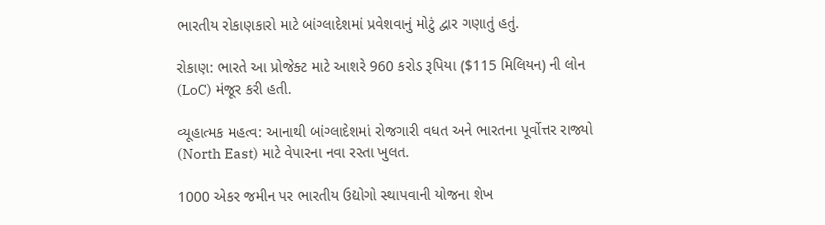ભારતીય રોકાણકારો માટે બાંગ્લાદેશમાં પ્રવેશવાનું મોટું દ્વાર ગણાતું હતું.

રોકાણ: ભારતે આ પ્રોજેક્ટ માટે આશરે 960 કરોડ રૂપિયા ($115 મિલિયન) ની લોન (LoC) મંજૂર કરી હતી.

વ્યૂહાત્મક મહત્વ: આનાથી બાંગ્લાદેશમાં રોજગારી વધત અને ભારતના પૂર્વોત્તર રાજ્યો (North East) માટે વેપારના નવા રસ્તા ખુલત.

1000 એકર જમીન પર ભારતીય ઉદ્યોગો સ્થાપવાની યોજના શેખ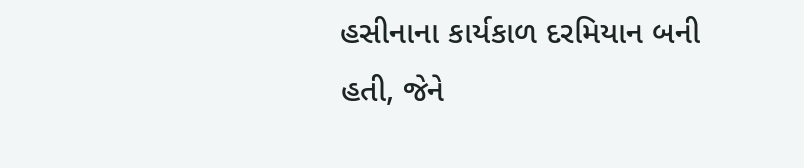હસીનાના કાર્યકાળ દરમિયાન બની હતી, જેને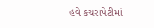હવે કચરાપેટીમાં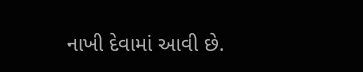નાખી દેવામાં આવી છે.